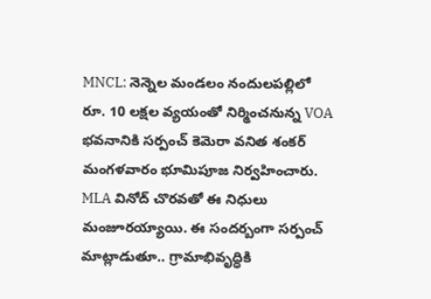MNCL: నెన్నెల మండలం నందులపల్లిలో రూ. 10 లక్షల వ్యయంతో నిర్మించనున్న VOA భవనానికి సర్పంచ్ కెమెరా వనిత శంకర్ మంగళవారం భూమిపూజ నిర్వహించారు. MLA వినోద్ చొరవతో ఈ నిధులు మంజూరయ్యాయి. ఈ సందర్బంగా సర్పంచ్ మాట్లాడుతూ.. గ్రామాభివృద్ధికి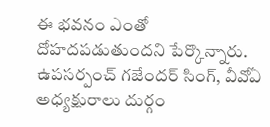ఈ భవనం ఎంతో దోహదపడుతుందని పేర్కొన్నారు. ఉపసర్పంచ్ గజేందర్ సింగ్, వీవోఏ అధ్యక్షురాలు దుర్గం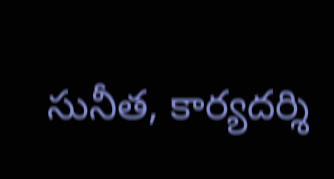సునీత, కార్యదర్శి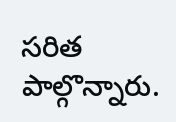సరిత పాల్గొన్నారు.